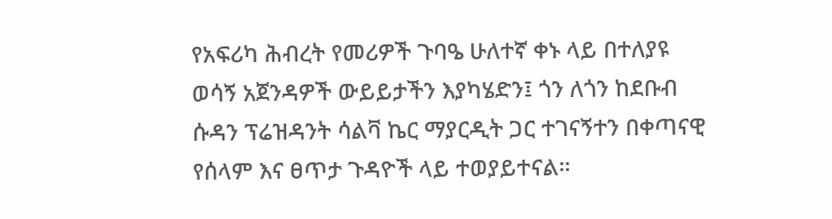የአፍሪካ ሕብረት የመሪዎች ጉባዔ ሁለተኛ ቀኑ ላይ በተለያዩ ወሳኝ አጀንዳዎች ውይይታችን እያካሄድን፤ ጎን ለጎን ከደቡብ ሱዳን ፕሬዝዳንት ሳልቫ ኬር ማያርዲት ጋር ተገናኝተን በቀጣናዊ የሰላም እና ፀጥታ ጉዳዮች ላይ ተወያይተናል።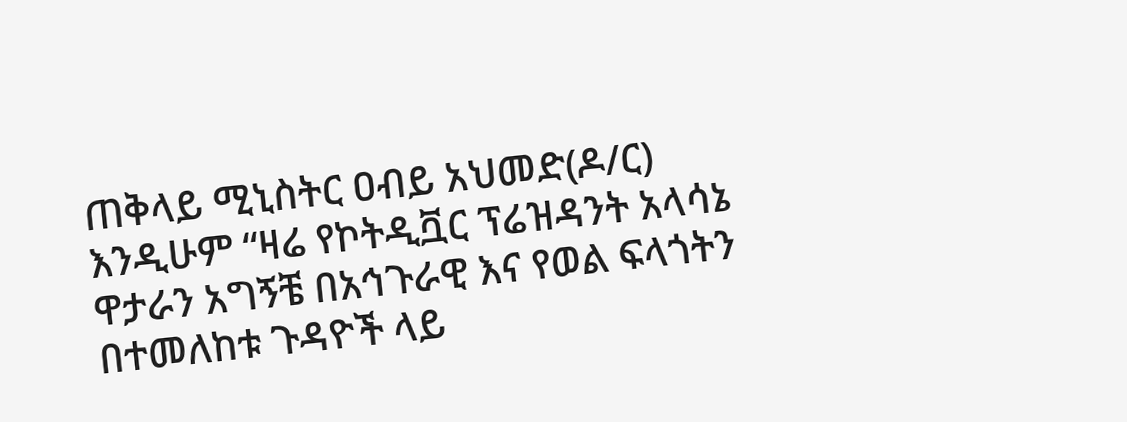ጠቅላይ ሚኒስትር ዐብይ አህመድ(ዶ/ር)
እንዲሁም “ዛሬ የኮትዲቯር ፕሬዝዳንት አላሳኔ ዋታራን አግኝቼ በአኅጉራዊ እና የወል ፍላጎትን በተመለከቱ ጉዳዮች ላይ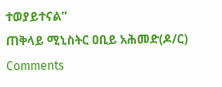ተወያይተናል”
ጠቅላይ ሚኒስትር ዐቢይ አሕመድ(ዶ/ር)
Comments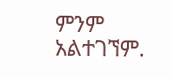ምንም አልተገኘም.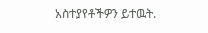አስተያየቶችዎን ይተዉት.